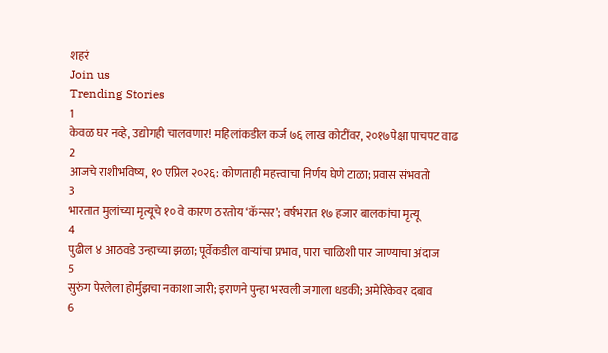शहरं
Join us
Trending Stories
1
केवळ घर नव्हे, उद्योगही चालवणार! महिलांकडील कर्ज ७६ लाख कोटींवर, २०१७पेक्षा पाचपट वाढ
2
आजचे राशीभविष्य, १० एप्रिल २०२६: कोणताही महत्त्वाचा निर्णय घेणे टाळा; प्रवास संभवतो
3
भारतात मुलांच्या मृत्यूचे १० वे कारण ठरतोय ‘कॅन्सर’; वर्षभरात १७ हजार बालकांचा मृत्यू
4
पुढील ४ आठवडे उन्हाच्या झळा; पूर्वेकडील वाऱ्यांचा प्रभाव, पारा चाळिशी पार जाण्याचा अंदाज
5
सुरुंग पेरलेला होर्मुझचा नकाशा जारी; इराणने पुन्हा भरवली जगाला धडकी; अमेरिकेवर दबाव
6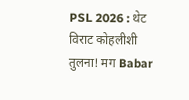PSL 2026 : थेट विराट कोहलीशी तुलना! मग Babar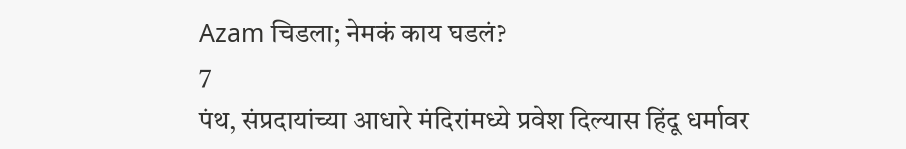Azam चिडला; नेमकं काय घडलं?
7
पंथ, संप्रदायांच्या आधारे मंदिरांमध्ये प्रवेश दिल्यास हिंदू धर्मावर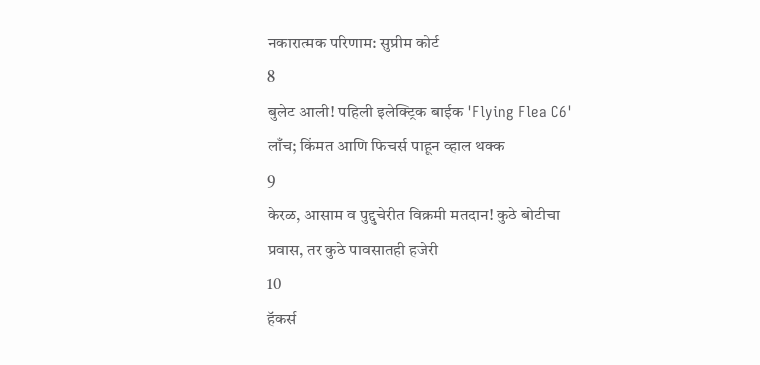नकारात्मक परिणाम: सुप्रीम कोर्ट
8
बुलेट आली! पहिली इलेक्ट्रिक बाईक 'Flying Flea C6' लाँच; किंमत आणि फिचर्स पाहून व्हाल थक्क
9
केरळ, आसाम व पुद्दुचेरीत विक्रमी मतदान! कुठे बोटीचा प्रवास, तर कुठे पावसातही हजेरी
10
हॅकर्स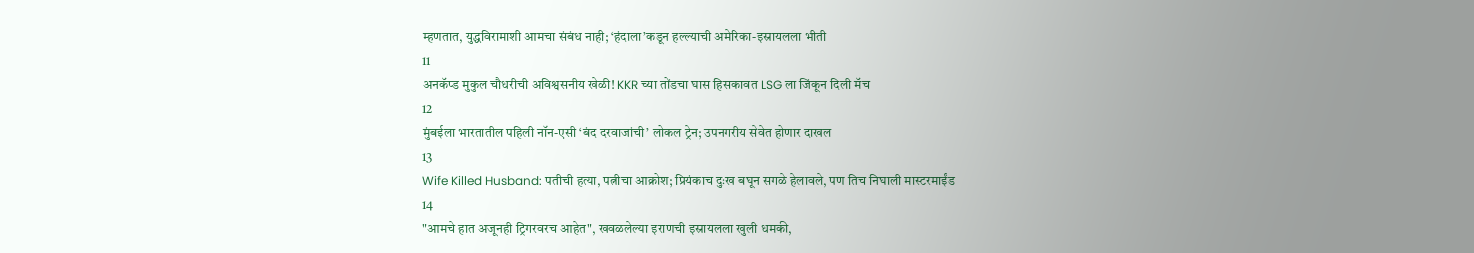म्हणतात, युद्धविरामाशी आमचा संबंध नाही; ‘हंदाला’कडून हल्ल्याची अमेरिका-इस्रायलला भीती
11
अनकॅप्ड मुकुल चौधरीची अविश्वसनीय खेळी! KKR च्या तोंडचा घास हिसकावत LSG ला जिंकून दिली मॅच
12
मुंबईला भारतातील पहिली नॉन-एसी ‘बंद दरवाजांची’ लोकल ट्रेन; उपनगरीय सेवेत होणार दाखल
13
Wife Killed Husband: पतीची हत्या, पत्नीचा आक्रोश; प्रियंकाच दुःख बघून सगळे हेलावले, पण तिच निघाली मास्टरमाईंड
14
"आमचे हात अजूनही ट्रिगरवरच आहेत", खवळलेल्या इराणची इस्रायलला खुली धमकी,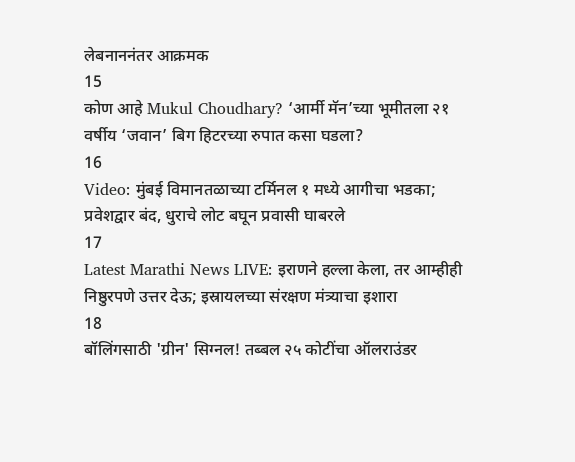लेबनाननंतर आक्रमक
15
कोण आहे Mukul Choudhary? ‘आर्मी मॅन’च्या भूमीतला २१ वर्षीय ‘जवान’ बिग हिटरच्या रुपात कसा घडला?
16
Video: मुंबई विमानतळाच्या टर्मिनल १ मध्ये आगीचा भडका; प्रवेशद्वार बंद, धुराचे लोट बघून प्रवासी घाबरले
17
Latest Marathi News LIVE: इराणने हल्ला केला, तर आम्हीही निष्ठुरपणे उत्तर देऊ; इस्रायलच्या संरक्षण मंत्र्याचा इशारा
18
बॉलिंगसाठी 'ग्रीन' सिग्नल! तब्बल २५ कोटींचा ऑलराउंडर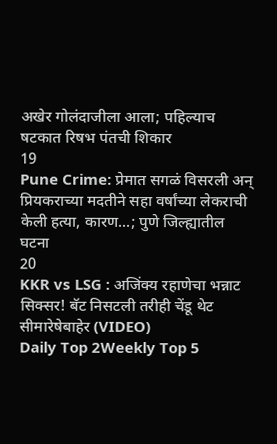अखेर गोलंदाजीला आला; पहिल्याच षटकात रिषभ पंतची शिकार
19
Pune Crime: प्रेमात सगळं विसरली अन् प्रियकराच्या मदतीने सहा वर्षांच्या लेकराची केली हत्या, कारण...; पुणे जिल्ह्यातील घटना
20
KKR vs LSG : अजिंक्य रहाणेचा भन्नाट सिक्सर! बॅट निसटली तरीही चेंडू थेट सीमारेषेबाहेर (VIDEO)
Daily Top 2Weekly Top 5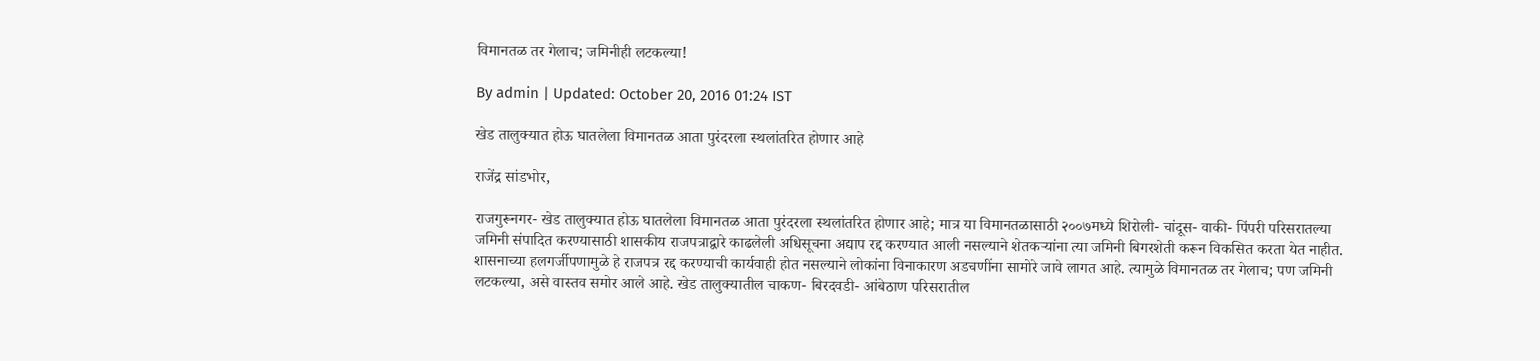विमानतळ तर गेलाच; जमिनीही लटकल्या!

By admin | Updated: October 20, 2016 01:24 IST

खेड तालुक्यात होऊ घातलेला विमानतळ आता पुरंदरला स्थलांतरित होणार आहे

राजेंद्र सांडभोर,

राजगुरूनगर- खेड तालुक्यात होऊ घातलेला विमानतळ आता पुरंदरला स्थलांतरित होणार आहे; मात्र या विमानतळासाठी २००७मध्ये शिरोली- चांदूस- वाकी- पिंपरी परिसरातल्या जमिनी संपादित करण्यासाठी शासकीय राजपत्राद्वारे काढलेली अधिसूचना अद्याप रद्द करण्यात आली नसल्याने शेतकऱ्यांना त्या जमिनी बिगरशेती करून विकसित करता येत नाहीत. शासनाच्या हलगर्जीपणामुळे हे राजपत्र रद्द करण्याची कार्यवाही होत नसल्याने लोकांना विनाकारण अडचणींना सामोरे जावे लागत आहे. त्यामुळे विमानतळ तर गेलाच; पण जमिनी लटकल्या, असे वास्तव समोर आले आहे. खेड तालुक्यातील चाकण- बिरदवडी- आंबेठाण परिसरातील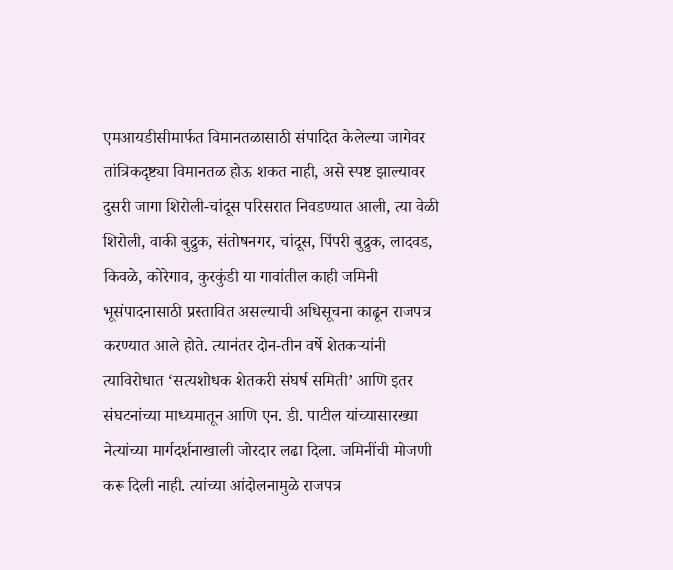एमआयडीसीमार्फत विमानतळासाठी संपादित केलेल्या जागेवर तांत्रिकदृष्ट्या विमानतळ होऊ शकत नाही, असे स्पष्ट झाल्यावर दुसरी जागा शिरोली-चांदूस परिसरात निवडण्यात आली, त्या वेळी शिरोली, वाकी बुद्रुक, संतोषनगर, चांदूस, पिंपरी बुद्रुक, लादवड, किवळे, कोरेगाव, कुरकुंडी या गावांतील काही जमिनी भूसंपादनासाठी प्रस्तावित असल्याची अधिसूचना काढून राजपत्र करण्यात आले होते. त्यानंतर दोन-तीन वर्षे शेतकऱ्यांनी त्याविरोधात ‘सत्यशोधक शेतकरी संघर्ष समिती’ आणि इतर संघटनांच्या माध्यमातून आणि एन. डी. पाटील यांच्यासारख्या नेत्यांच्या मार्गदर्शनाखाली जोरदार लढा दिला. जमिनींची मोजणी करू दिली नाही. त्यांच्या आंदोलनामुळे राजपत्र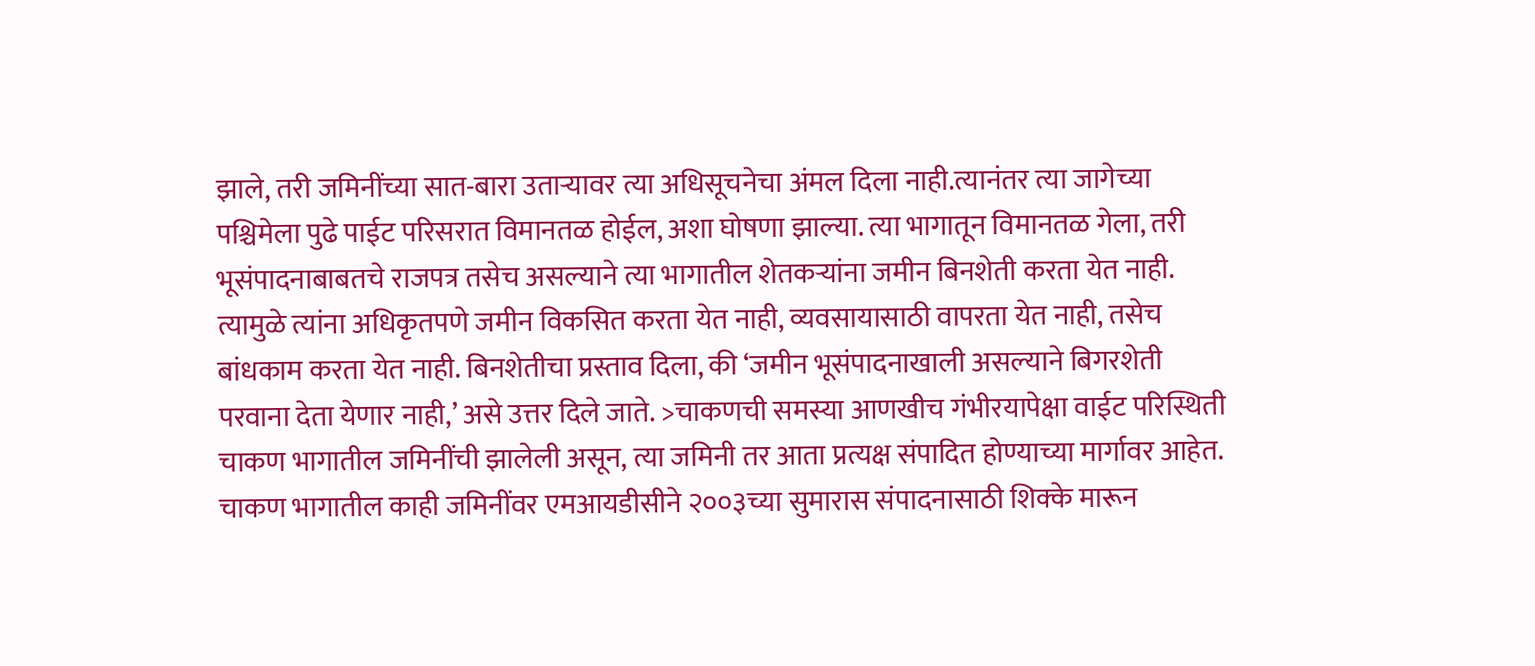झाले, तरी जमिनींच्या सात-बारा उताऱ्यावर त्या अधिसूचनेचा अंमल दिला नाही.त्यानंतर त्या जागेच्या पश्चिमेला पुढे पाईट परिसरात विमानतळ होईल, अशा घोषणा झाल्या. त्या भागातून विमानतळ गेला, तरी भूसंपादनाबाबतचे राजपत्र तसेच असल्याने त्या भागातील शेतकऱ्यांना जमीन बिनशेती करता येत नाही. त्यामुळे त्यांना अधिकृतपणे जमीन विकसित करता येत नाही, व्यवसायासाठी वापरता येत नाही, तसेच बांधकाम करता येत नाही. बिनशेतीचा प्रस्ताव दिला, की ‘जमीन भूसंपादनाखाली असल्याने बिगरशेती परवाना देता येणार नाही,’ असे उत्तर दिले जाते. >चाकणची समस्या आणखीच गंभीरयापेक्षा वाईट परिस्थिती चाकण भागातील जमिनींची झालेली असून, त्या जमिनी तर आता प्रत्यक्ष संपादित होण्याच्या मार्गावर आहेत. चाकण भागातील काही जमिनींवर एमआयडीसीने २००३च्या सुमारास संपादनासाठी शिक्के मारून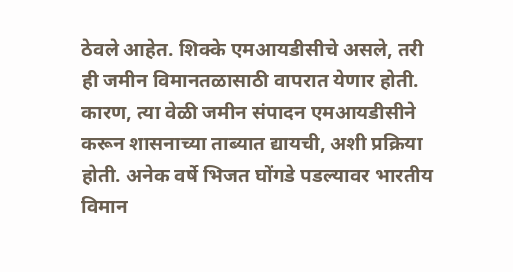ठेवले आहेत. शिक्के एमआयडीसीचे असले, तरी ही जमीन विमानतळासाठी वापरात येणार होती. कारण, त्या वेळी जमीन संपादन एमआयडीसीने करून शासनाच्या ताब्यात द्यायची, अशी प्रक्रिया होती. अनेक वर्षे भिजत घोंगडे पडल्यावर भारतीय विमान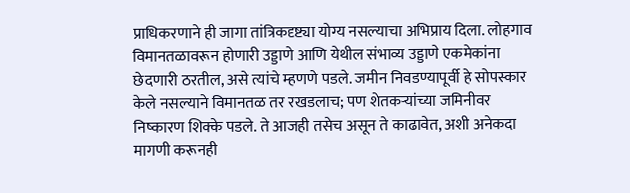प्राधिकरणाने ही जागा तांत्रिकदृष्ट्या योग्य नसल्याचा अभिप्राय दिला. लोहगाव विमानतळावरून होणारी उड्डाणे आणि येथील संभाव्य उड्डाणे एकमेकांना छेदणारी ठरतील, असे त्यांचे म्हणणे पडले. जमीन निवडण्यापूर्वी हे सोपस्कार केले नसल्याने विमानतळ तर रखडलाच; पण शेतकऱ्यांच्या जमिनीवर निष्कारण शिक्के पडले. ते आजही तसेच असून ते काढावेत, अशी अनेकदा मागणी करूनही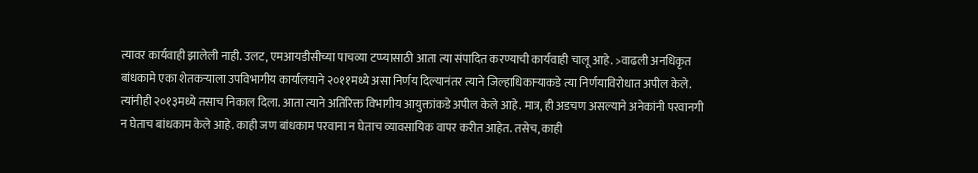त्यावर कार्यवाही झालेली नाही. उलट, एमआयडीसीच्या पाचव्या टप्प्यासाठी आता त्या संपादित करण्याची कार्यवाही चालू आहे. >वाढली अनधिकृत बांधकामे एका शेतकऱ्याला उपविभागीय कार्यालयाने २०११मध्ये असा निर्णय दिल्यानंतर त्याने जिल्हाधिकाऱ्याकडे त्या निर्णयाविरोधात अपील केले. त्यांनीही २०१३मध्ये तसाच निकाल दिला. आता त्याने अतिरिक्त विभागीय आयुक्तांकडे अपील केले आहे. मात्र, ही अडचण असल्याने अनेकांनी परवानगी न घेताच बांधकाम केले आहे. काही जण बांधकाम परवाना न घेताच व्यावसायिक वापर करीत आहेत. तसेच, काही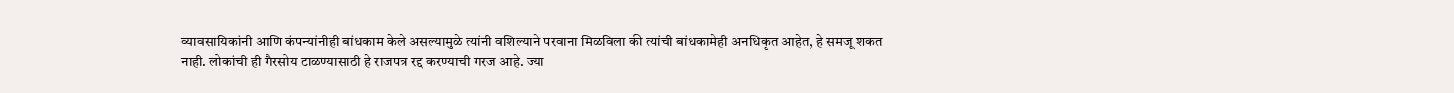व्यावसायिकांनी आणि कंपन्यांनीही बांधकाम केले असल्यामुळे त्यांनी वशिल्याने परवाना मिळविला की त्यांची बांधकामेही अनधिकृत आहेत, हे समजू शकत नाही. लोकांची ही गैरसोय टाळण्यासाठी हे राजपत्र रद्द करण्याची गरज आहे. ज्या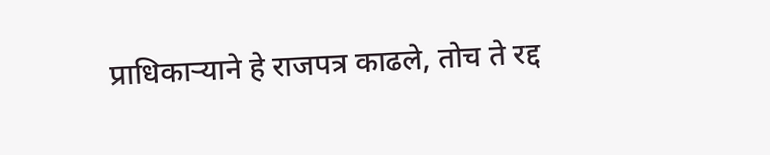प्राधिकाऱ्याने हे राजपत्र काढले, तोच ते रद्द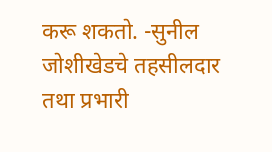करू शकतो. -सुनील जोशीखेडचे तहसीलदार तथा प्रभारी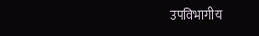उपविभागीय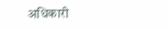अधिकारी